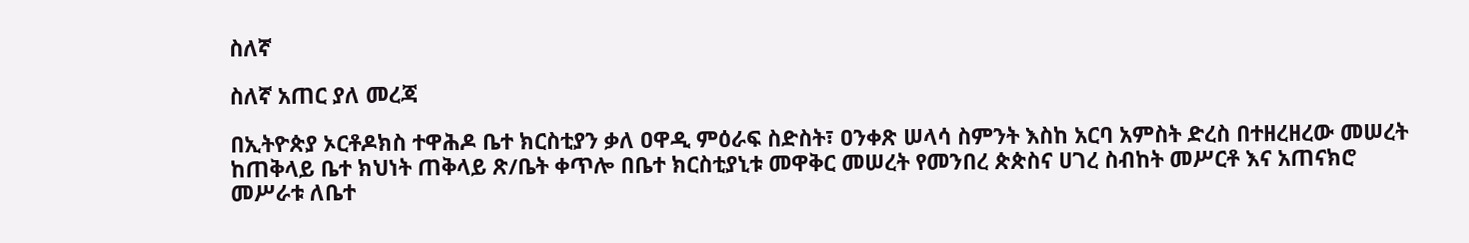ስለኛ

ስለኛ አጠር ያለ መረጃ

በኢትዮጵያ ኦርቶዶክስ ተዋሕዶ ቤተ ክርስቲያን ቃለ ዐዋዲ ምዕራፍ ስድስት፣ ዐንቀጽ ሠላሳ ስምንት እስከ አርባ አምስት ድረስ በተዘረዘረው መሠረት ከጠቅላይ ቤተ ክህነት ጠቅላይ ጽ/ቤት ቀጥሎ በቤተ ክርስቲያኒቱ መዋቅር መሠረት የመንበረ ጵጵስና ሀገረ ስብከት መሥርቶ እና አጠናክሮ መሥራቱ ለቤተ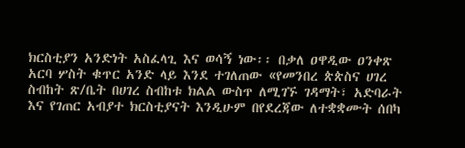ክርስቲያን አንድነት አስፈላጊ እና ወሳኝ ነው፡፡ በቃለ ዐዋዲው ዐንቀጽ አርባ ሦስት ቁጥር አንድ ላይ እንደ ተገለጠው «የመንበረ ጵጵስና ሀገረ ስብከት ጽ/ቤት በሀገረ ስብከቱ ክልል ውስጥ ለሚገኙ ገዳማት፣ አድባራት እና የገጠር አብያተ ክርስቲያናት እንዲሁም በየደረጃው ለተቋቋሙት ሰበካ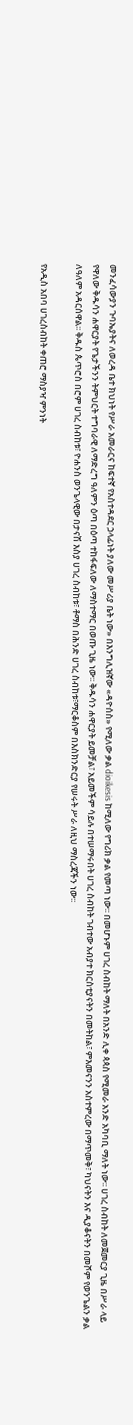መንፈሳውያን ጉባኤያትና ለወረዳ ቤተ ክህነት የሥራ አመራርና ከፍተኛ የአስተዳደር ኃላፊነት ያለው መሥሪያ ቤት ነው» በእንግሊዝኛው «ዳዮሰስ» የሚለው ቃል dioikesis ከሚለው የግሪክ ቃል የመጣ ነው፡፡ በመሆኑም ሀገረ ስብከት ማለት በአንድ ሊቀ ጳጳስ የሚመራ አንድ አካባቢ ማለት ነው፡፡ ሀገረ ስብከት ለመጀመርያ ጊዜ በሥራ ላይ የዋለው ቅዱሳን ሐዋርያት የጌታችንን ትምህርት ተግባራዊ ለማድረግ ዓለምን ዕጣ በዕጣ ተከፋፍለው ለማስተማር በወጡ ጊዜ ነው፡፡ ቅዱሳን ሐዋርያት ይመቻል፣ አይመችም ሳይሉ በተሠማሩበት ሀገረ ስብከት ገብተው አብያተ ክርስቲያናትን በመትከል፣ ምእመናንን አስተምረው በማጥመቅ፣ ካህናትን እና ዲያቆናትን በመሾም የወንጌልን ቃል ለዓለም አዳርሰዋል፡፡ ቅዱስ ጴጥሮስ በሮም ሀገረ ስብከቱ፣ ዮሐንስ ወንጌላዊው በታናሽ እስያ ሀገረ ስብከቱ፣ ቶማስ በሕንድ ሀገረ ስብከቱ፣ማርቆስም በእስክንድርያ የሠሩት ሥራ ለዚህ ማስረጃችን ነው፡፡

የአዲስ አበባ ሀገረስብከት ቀጠሮ ማስያዣ ምንነት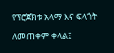የፕሮጀክቱ አላማ እና ፍላጎት ለመጠቀም ቀላል፤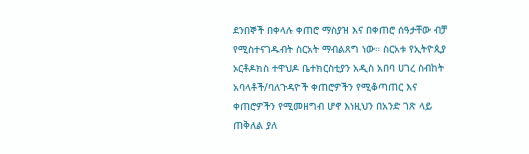ደንበኞች በቀላሉ ቀጠሮ ማስያዝ እና በቀጠሮ ሰዓታቸው ብቻ የሚስተናገዱብት ስርአት ማብልጸግ ነው። ስርአቱ የኢትዮጲያ ኦርቶዶክስ ተዋህዶ ቤተክርስቲያን አዲስ አበባ ሀገረ ስብከት አባላቶች/ባለጉዳዮች ቀጠሮዎችን የሚቆጣጠር እና ቀጠሮዎችን የሚመዘግብ ሆኖ እነዚህን በአንድ ገጽ ላይ ጠቅለል ያለ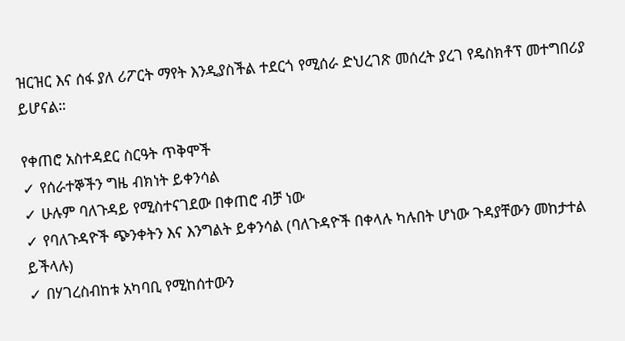ዝርዝር እና ሰፋ ያለ ሪፖርት ማየት እንዲያስችል ተደርጎ የሚሰራ ድህረገጽ መሰረት ያረገ የዴስክቶፕ መተግበሪያ ይሆናል።

የቀጠሮ አስተዳደር ስርዓት ጥቅሞች
✓ የሰራተኞችን ግዜ ብክነት ይቀንሳል
✓ ሁሉም ባለጉዳይ የሚስተናገደው በቀጠሮ ብቻ ነው
✓ የባለጉዳዮች ጭንቀትን እና እንግልት ይቀንሳል (ባለጉዳዮች በቀላሉ ካሉበት ሆነው ጉዳያቸውን መከታተል ይችላሉ)
✓ በሃገረስብከቱ አካባቢ የሚከሰተውን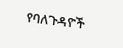የባለጉዳዮች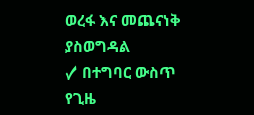ወረፋ እና መጨናነቅ ያስወግዳል
✓ በተግባር ውስጥ የጊዜ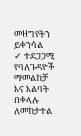መዘግየትን ይቀንሳል
✓ ተደጋጋሚ የባለጉዳዮች ማመልከቻ እና እልባት በቀላሉ ለመከታተል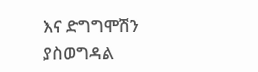እና ድግግሞሽን ያስወግዳል